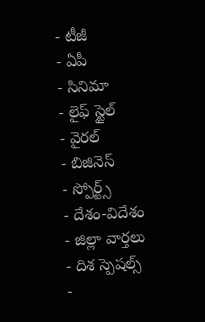- టీజీ
- ఏపీ
- సినిమా
- లైఫ్ స్టైల్
- వైరల్
- బిజినెస్
- స్పోర్ట్స్
- దేశం-విదేశం
- జిల్లా వార్తలు
- దిశ స్పెషల్స్
-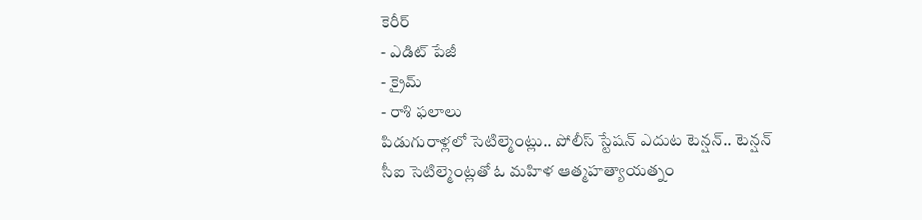కెరీర్
- ఎడిట్ పేజీ
- క్రైమ్
- రాశి ఫలాలు
పిడుగురాళ్లలో సెటిల్మెంట్లు.. పోలీస్ స్టేషన్ ఎదుట టెన్షన్.. టెన్షన్
సీఐ సెటిల్మెంట్లతో ఓ మహిళ ఆత్మహత్యాయత్నం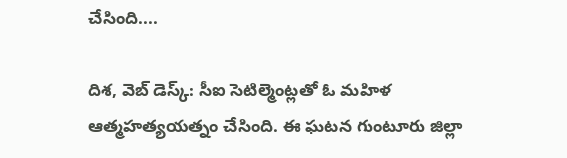చేసింది....

దిశ, వెబ్ డెస్క్: సీఐ సెటిల్మెంట్లతో ఓ మహిళ ఆత్మహత్యయత్నం చేసింది. ఈ ఘటన గుంటూరు జిల్లా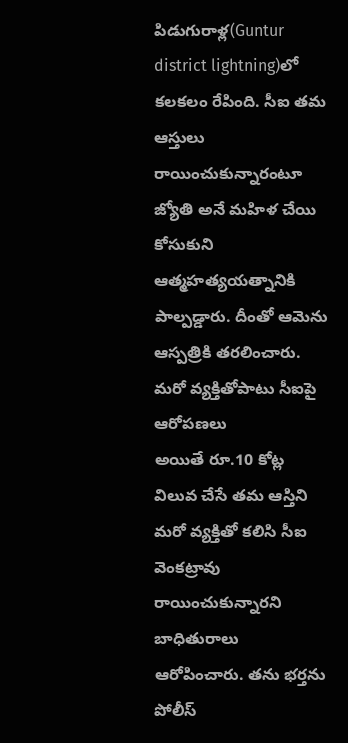పిడుగురాళ్ల(Guntur district lightning)లో కలకలం రేపింది. సీఐ తమ ఆస్తులు రాయించుకున్నారంటూ జ్యోతి అనే మహిళ చేయి కోసుకుని ఆత్మహత్యయత్నానికి పాల్పడ్డారు. దీంతో ఆమెను ఆస్పత్రికి తరలించారు.
మరో వ్యక్తితోపాటు సీఐపై ఆరోపణలు
అయితే రూ.10 కోట్ల విలువ చేసే తమ ఆస్తిని మరో వ్యక్తితో కలిసి సీఐ వెంకట్రావు రాయించుకున్నారని బాధితురాలు ఆరోపించారు. తను భర్తను పోలీస్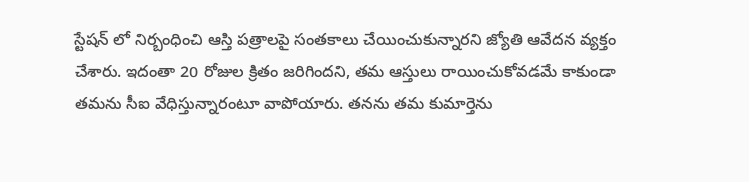స్టేషన్ లో నిర్బంధించి ఆస్తి పత్రాలపై సంతకాలు చేయించుకున్నారని జ్యోతి ఆవేదన వ్యక్తం చేశారు. ఇదంతా 20 రోజుల క్రితం జరిగిందని, తమ ఆస్తులు రాయించుకోవడమే కాకుండా తమను సీఐ వేధిస్తున్నారంటూ వాపోయారు. తనను తమ కుమార్తెను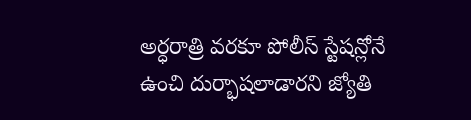అర్ధరాత్రి వరకూ పోలీస్ స్టేషన్లోనే ఉంచి దుర్భాషలాడారని జ్యోతి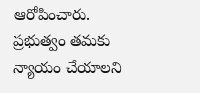ఆరోపించారు. ప్రభుత్వం తమకు న్యాయం చేయాలని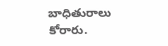బాధితురాలు కోరారు.